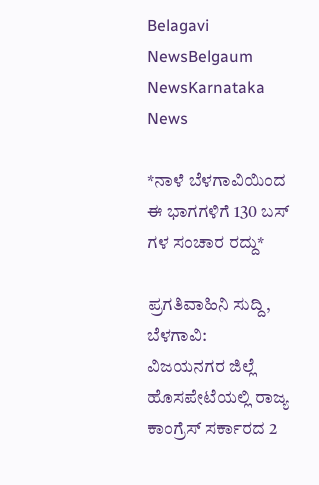Belagavi NewsBelgaum NewsKarnataka News

*ನಾಳೆ ಬೆಳಗಾವಿಯಿಂದ ಈ ಭಾಗಗಳಿಗೆ 130 ಬಸ್ ಗಳ ಸಂಚಾರ ರದ್ದು*

ಪ್ರಗತಿವಾಹಿನಿ ಸುದ್ದಿ, ಬೆಳಗಾವಿ:  ವಿಜಯನಗರ ಜಿಲ್ಲೆ ಹೊಸಪೇಟೆಯಲ್ಲಿ ರಾಜ್ಯ ಕಾಂಗ್ರೆಸ್ ಸರ್ಕಾರದ 2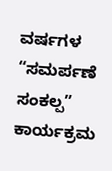ವರ್ಷಗಳ “ಸಮರ್ಪಣೆ ಸಂಕಲ್ಪ” ಕಾರ್ಯಕ್ರಮ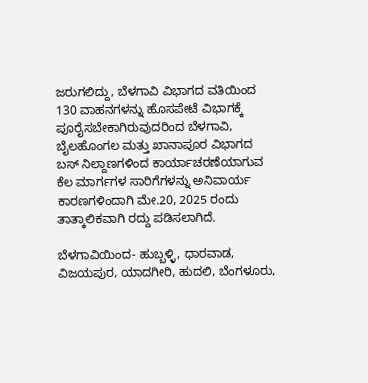ಜರುಗಲಿದ್ದು, ಬೆಳಗಾವಿ ವಿಭಾಗದ ವತಿಯಿಂದ 130 ವಾಹನಗಳನ್ನು ಹೊಸಪೇಟೆ ವಿಭಾಗಕ್ಕೆ ಪೂರೈಸಬೇಕಾಗಿರುವುದರಿಂದ ಬೆಳಗಾವಿ, ಬೈಲಹೊಂಗಲ ಮತ್ತು ಖಾನಾಪೂರ ವಿಭಾಗದ ಬಸ್ ನಿಲ್ದಾಣಗಳಿಂದ ಕಾರ್ಯಾಚರಣೆಯಾಗುವ ಕೆಲ ಮಾರ್ಗಗಳ ಸಾರಿಗೆಗಳನ್ನು ಅನಿವಾರ್ಯ ಕಾರಣಗಳಿಂದಾಗಿ ಮೇ.20, 2025 ರಂದು ತಾತ್ಕಾಲಿಕವಾಗಿ ರದ್ದು ಪಡಿಸಲಾಗಿದೆ.

ಬೆಳಗಾವಿಯಿಂದ- ಹುಬ್ಬಳ್ಳಿ, ಧಾರವಾಡ, ವಿಜಯಪುರ, ಯಾದಗೀರಿ, ಹುದಲಿ, ಬೆಂಗಳೂರು,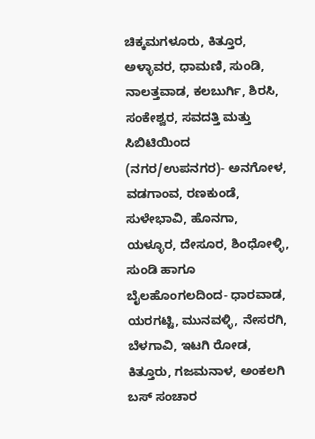ಚಿಕ್ಕಮಗಳೂರು, ಕಿತ್ತೂರ, ಅಳ್ಳಾವರ, ಧಾಮಣಿ, ಸುಂಡಿ, ನಾಲತ್ತವಾಡ, ಕಲಬುರ್ಗಿ, ಶಿರಸಿ, ಸಂಕೇಶ್ವರ, ಸವದತ್ತಿ ಮತ್ತು ಸಿಬಿಟಿಯಿಂದ (ನಗರ/ಉಪನಗರ)- ಅನಗೋಳ, ವಡಗಾಂವ, ರಣಕುಂಡೆ, ಸುಳೇಭಾವಿ, ಹೊನಗಾ, ಯಳ್ಳೂರ, ದೇಸೂರ, ಶಿಂಧೋಳ್ಳಿ, ಸುಂಡಿ ಹಾಗೂ ಬೈಲಹೊಂಗಲದಿಂದ- ಧಾರವಾಡ, ಯರಗಟ್ಟಿ, ಮುನವಳ್ಳಿ, ನೇಸರಗಿ, ಬೆಳಗಾವಿ, ಇಟಗಿ ರೋಡ, ಕಿತ್ತೂರು, ಗಜಮನಾಳ, ಅಂಕಲಗಿ ಬಸ್ ಸಂಚಾರ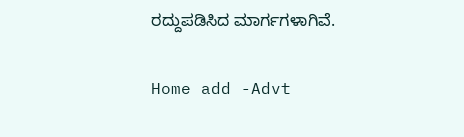ರದ್ದುಪಡಿಸಿದ ಮಾರ್ಗಗಳಾಗಿವೆ.

Home add -Advt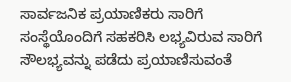ಸಾರ್ವಜನಿಕ ಪ್ರಯಾಣಿಕರು ಸಾರಿಗೆ ಸಂಸ್ಥೆಯೊಂದಿಗೆ ಸಹಕರಿಸಿ ಲಭ್ಯವಿರುವ ಸಾರಿಗೆ ಸೌಲಭ್ಯವನ್ನು ಪಡೆದು ಪ್ರಯಾಣಿಸುವಂತೆ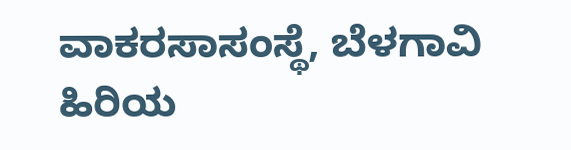ವಾಕರಸಾಸಂಸ್ಥೆ, ಬೆಳಗಾವಿ ಹಿರಿಯ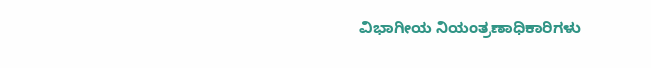ವಿಭಾಗೀಯ ನಿಯಂತ್ರಣಾಧಿಕಾರಿಗಳು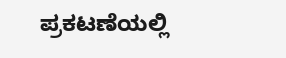ಪ್ರಕಟಣೆಯಲ್ಲಿ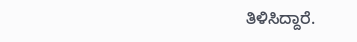ತಿಳಿಸಿದ್ದಾರೆ.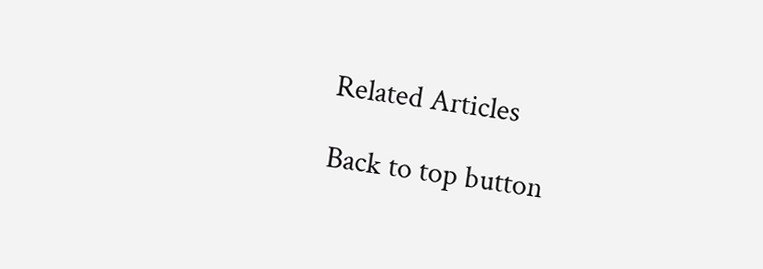Related Articles

Back to top button